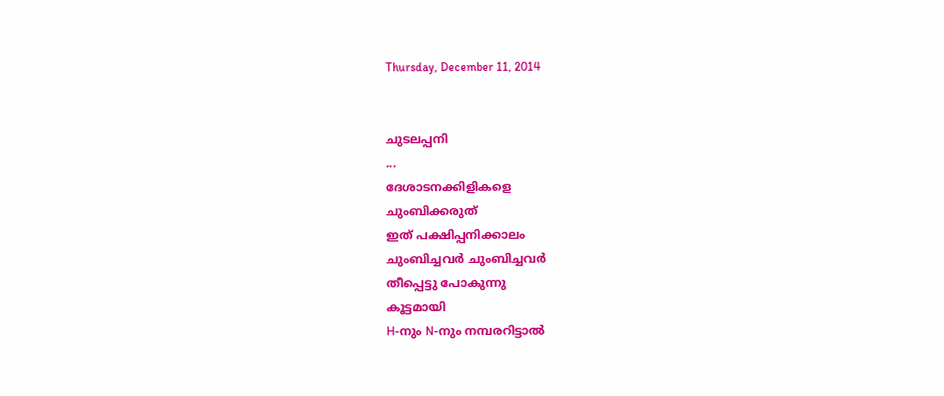Thursday, December 11, 2014


ചുടലപ്പനി
...
ദേശാടനക്കിളികളെ
ചുംബിക്കരുത്‌
ഇത് പക്ഷിപ്പനിക്കാലം
ചുംബിച്ചവര്‍ ചുംബിച്ചവര്‍
തീപ്പെട്ടു പോകുന്നു
കൂട്ടമായി
H-നും N-നും നമ്പരറിട്ടാല്‍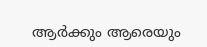ആര്‍ക്കും ആരെയും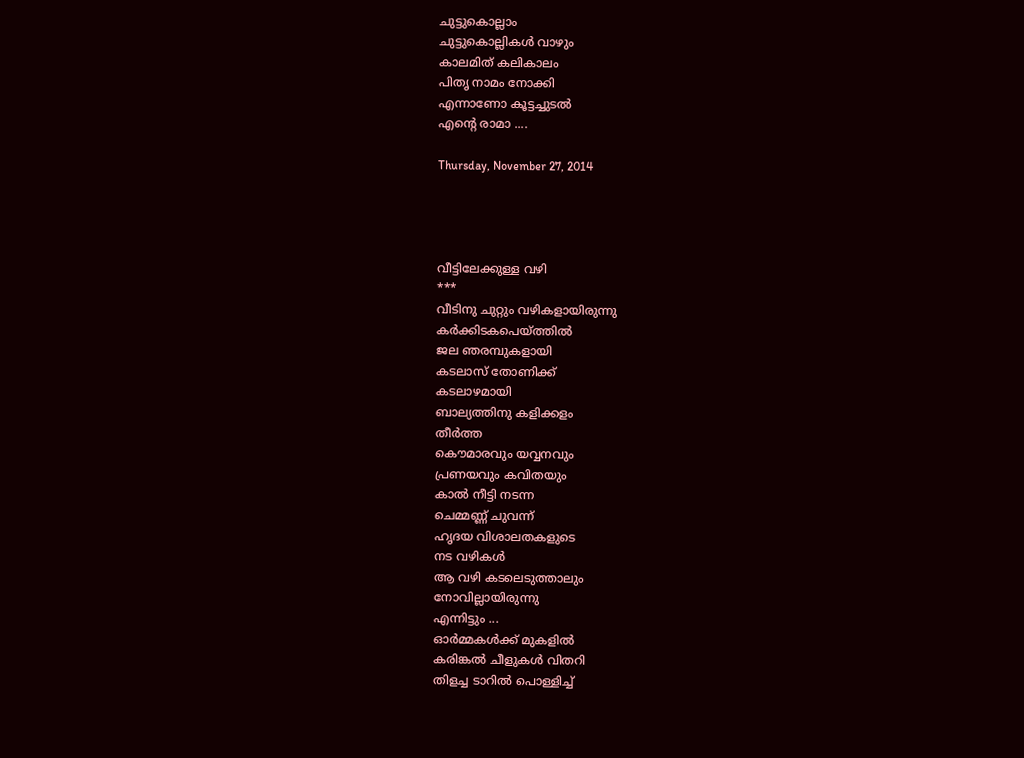ചുട്ടുകൊല്ലാം
ചുട്ടുകൊല്ലികള്‍ വാഴും
കാലമിത് കലികാലം
പിതൃ നാമം നോക്കി
എന്നാണോ കൂട്ടച്ചുടല്‍
എന്‍റെ രാമാ ....

Thursday, November 27, 2014




വീട്ടിലേക്കുള്ള വഴി
***
വീടിനു ചുറ്റും വഴികളായിരുന്നു
കര്‍ക്കിടകപെയ്ത്തില്‍
ജല ഞരമ്പുകളായി
കടലാസ് തോണിക്ക്
കടലാഴമായി
ബാല്യത്തിനു കളിക്കളം
തീര്‍ത്ത
കൌമാരവും യവ്വനവും
പ്രണയവും കവിതയും
കാല്‍ നീട്ടി നടന്ന
ചെമ്മണ്ണ്‍ ചുവന്ന്
ഹൃദയ വിശാലതകളുടെ
നട വഴികള്‍
ആ വഴി കടലെടുത്താലും
നോവില്ലായിരുന്നു
എന്നിട്ടും ...
ഓര്‍മ്മകള്‍ക്ക് മുകളില്‍
കരിങ്കല്‍ ചീളുകള്‍ വിതറി
തിളച്ച ടാറില്‍ പൊള്ളിച്ച്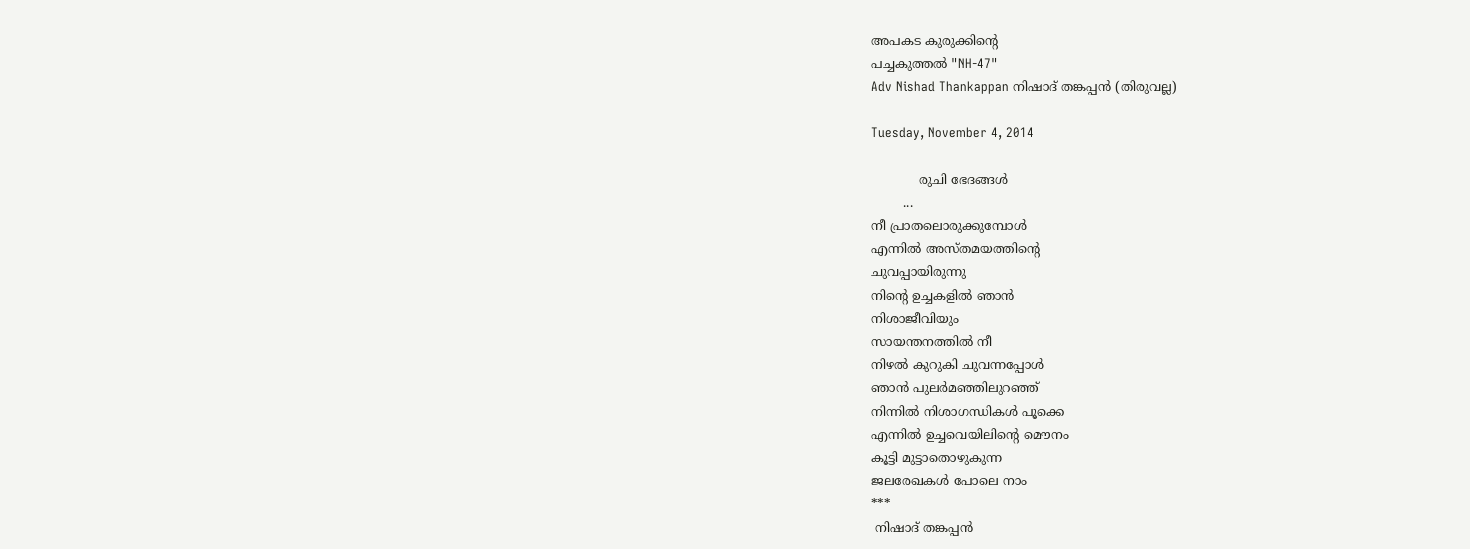അപകട കുരുക്കിന്‍റെ
പച്ചകുത്തല്‍ "NH-47"
Adv Nishad Thankappan നിഷാദ് തങ്കപ്പന്‍ (തിരുവല്ല)

Tuesday, November 4, 2014

            രുചി ഭേദങ്ങള്‍
        ...
നീ പ്രാതലൊരുക്കുമ്പോള്‍
എന്നില്‍ അസ്തമയത്തിന്‍റെ
ചുവപ്പായിരുന്നു
നിന്‍റെ ഉച്ചകളില്‍ ഞാന്‍
നിശാജീവിയും
സായന്തനത്തില്‍ നീ
നിഴല്‍ കുറുകി ചുവന്നപ്പോള്‍
ഞാന്‍ പുലര്‍മഞ്ഞിലുറഞ്ഞ്
നിന്നില്‍ നിശാഗന്ധികള്‍ പൂക്കെ
എന്നില്‍ ഉച്ചവെയിലിന്‍റെ മൌനം
കൂട്ടി മുട്ടാതൊഴുകുന്ന
ജലരേഖകള്‍ പോലെ നാം
***
 നിഷാദ് തങ്കപ്പന്‍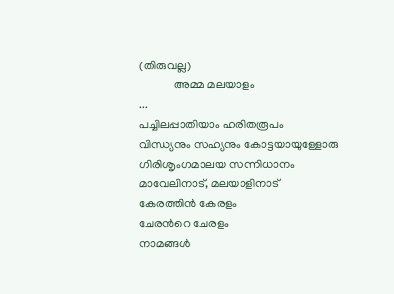(തിരുവല്ല)
            അമ്മ മലയാളം
...
പച്ചിലപ്പാതിയാം ഹരിതരൂപം
വിന്ധ്യനും സഹ്യനും കോട്ടയായുള്ളോരു
ഗിരിശൃംഗമാലയ സന്നിധാനം
മാവേലിനാട്, മലയാളിനാട്
കേരത്തിന്‍ കേരളം
ചേരന്‍റെ ചേരളം
നാമങ്ങള്‍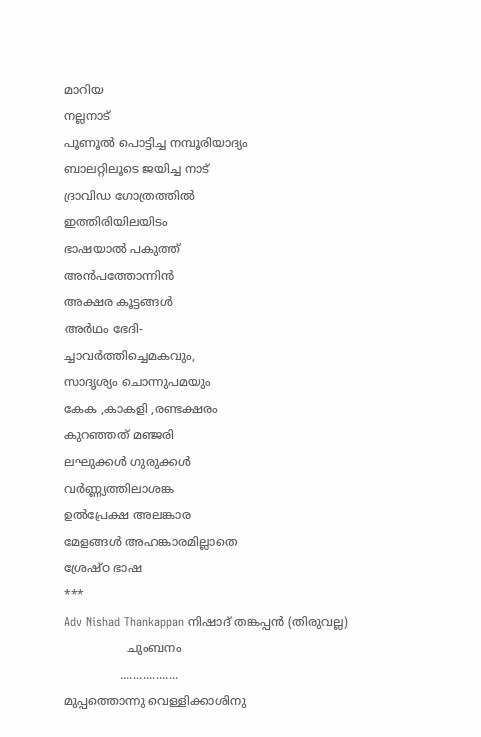മാറിയ
നല്ലനാട്
പൂണൂല്‍ പൊട്ടിച്ച നമ്പൂരിയാദ്യം
ബാലറ്റിലൂടെ ജയിച്ച നാട്
ദ്രാവിഡ ഗോത്രത്തില്‍
ഇത്തിരിയിലയിടം
ഭാഷയാല്‍ പകുത്ത്
അന്‍പത്തോന്നിന്‍
അക്ഷര കൂട്ടങ്ങള്‍
അര്‍ഥം ഭേദി-
ച്ചാവര്‍ത്തിച്ചെമകവും,
സാദൃശ്യം ചൊന്നുപമയും
കേക ,കാകളി ,രണ്ടക്ഷരം
കുറഞ്ഞത് മഞ്ജരി
ലഘുക്കള്‍ ഗുരുക്കള്‍
വര്‍ണ്ണ്യത്തിലാശങ്ക
ഉല്‍പ്രേക്ഷ അലങ്കാര
മേളങ്ങള്‍ അഹങ്കാരമില്ലാതെ
ശ്രേഷ്ഠ ഭാഷ
***
Adv Nishad Thankappan നിഷാദ് തങ്കപ്പന്‍ (തിരുവല്ല)
                 ചുംബനം
               ..................
മുപ്പത്തൊന്നു വെള്ളിക്കാശിനു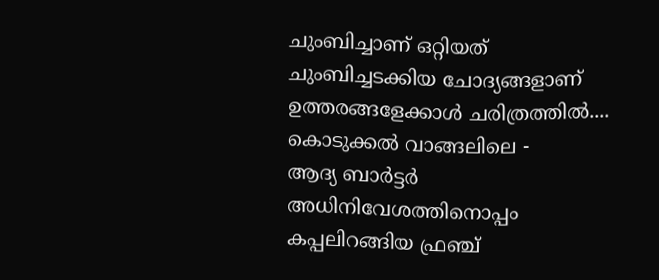ചുംബിച്ചാണ് ഒറ്റിയത്
ചുംബിച്ചടക്കിയ ചോദ്യങ്ങളാണ്
ഉത്തരങ്ങളേക്കാള്‍ ചരിത്രത്തില്‍....
കൊടുക്കല്‍ വാങ്ങലിലെ -
ആദ്യ ബാര്‍ട്ടര്‍
അധിനിവേശത്തിനൊപ്പം
കപ്പലിറങ്ങിയ ഫ്രഞ്ച്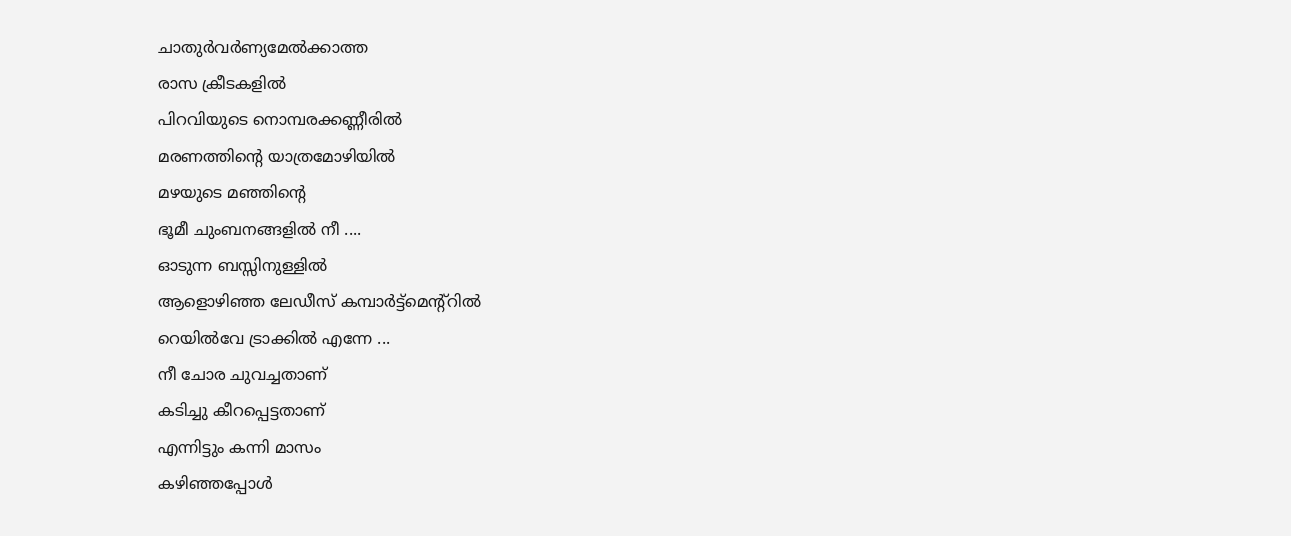ചാതുര്‍വര്‍ണ്യമേല്‍ക്കാത്ത
രാസ ക്രീടകളില്‍
പിറവിയുടെ നൊമ്പരക്കണ്ണീരില്‍
മരണത്തിന്‍റെ യാത്രമോഴിയില്‍
മഴയുടെ മഞ്ഞിന്‍റെ
ഭൂമീ ചുംബനങ്ങളില്‍ നീ ....
ഓടുന്ന ബസ്സിനുള്ളില്‍
ആളൊഴിഞ്ഞ ലേഡീസ് കമ്പാര്‍ട്ട്മെന്റ്റില്‍
റെയില്‍വേ ട്രാക്കില്‍ എന്നേ ...
നീ ചോര ചുവച്ചതാണ്
കടിച്ചു കീറപ്പെട്ടതാണ്
എന്നിട്ടും കന്നി മാസം
കഴിഞ്ഞപ്പോള്‍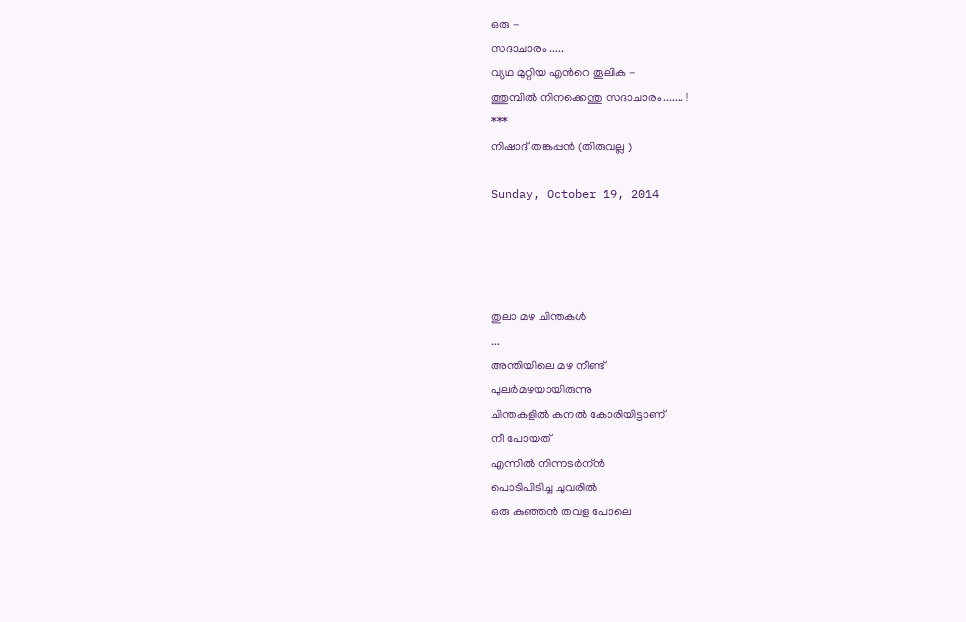ഒരു -
സദാചാരം .....
വ്യഥ മുറ്റിയ എന്‍റെ തൂലിക -
ത്തുമ്പില്‍ നിനക്കെന്തു സദാചാരം....... !
***
നിഷാദ് തങ്കപ്പന്‍ (തിരുവല്ല )

Sunday, October 19, 2014




തുലാ മഴ ചിന്തകള്‍
...
അന്തിയിലെ മഴ നീണ്ട്
പുലര്‍മഴയായിരുന്നു
ചിന്തകളില്‍ കനല്‍ കോരിയിട്ടാണ്
നീ പോയത്
എന്നില്‍ നിന്നടര്‍ന്ന്‍
പൊടിപിടിച്ച ചുവരില്‍
ഒരു കുഞ്ഞന്‍ തവള പോലെ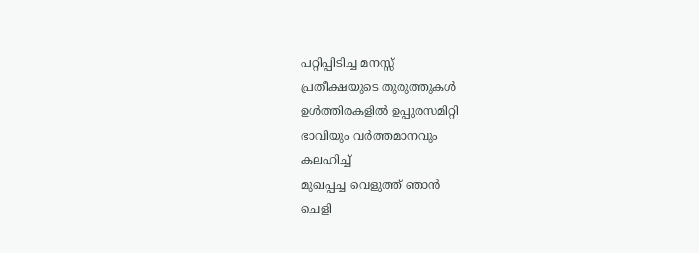പറ്റിപ്പിടിച്ച മനസ്സ്
പ്രതീക്ഷയുടെ തുരുത്തുകള്‍
ഉള്‍ത്തിരകളില്‍ ഉപ്പുരസമിറ്റി
ഭാവിയും വര്‍ത്തമാനവും
കലഹിച്ച്
മുഖപ്പച്ച വെളുത്ത് ഞാന്‍
ചെളി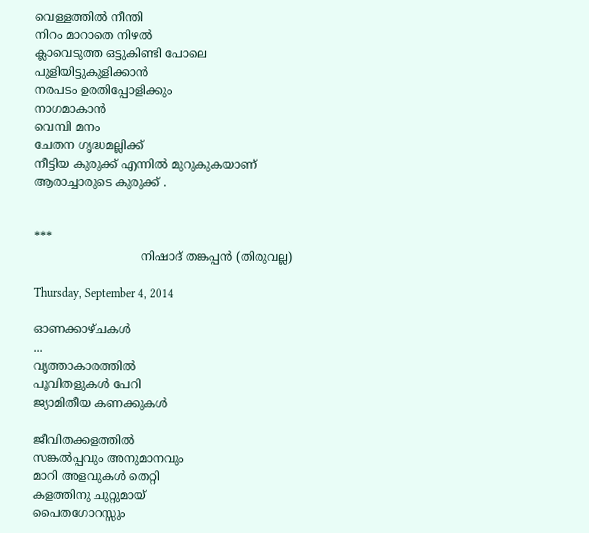വെള്ളത്തില്‍ നീന്തി
നിറം മാറാതെ നിഴല്‍
ക്ലാവെടുത്ത ഒട്ടുകിണ്ടി പോലെ
പുളിയിട്ടുകുളിക്കാന്‍
നരപടം ഉരതിപ്പോളിക്കും
നാഗമാകാന്‍
വെമ്പി മനം
ചേതന ഗൃദ്ധമല്ലിക്ക്
നീട്ടിയ കുരുക്ക് എന്നില്‍ മുറുകുകയാണ്
ആരാച്ചാരുടെ കുരുക്ക് .


***
                             നിഷാദ് തങ്കപ്പന്‍ (തിരുവല്ല)

Thursday, September 4, 2014

ഓണക്കാഴ്ചകള്‍
...
വൃത്താകാരത്തില്‍
പൂവിതളുകള്‍ പേറി
ജ്യാമിതീയ കണക്കുകള്‍

ജീവിതക്കളത്തില്‍
സങ്കല്‍പ്പവും അനുമാനവും
മാറി അളവുകള്‍ തെറ്റി
കളത്തിനു ചുറ്റുമായ്
പൈതഗോറസ്സും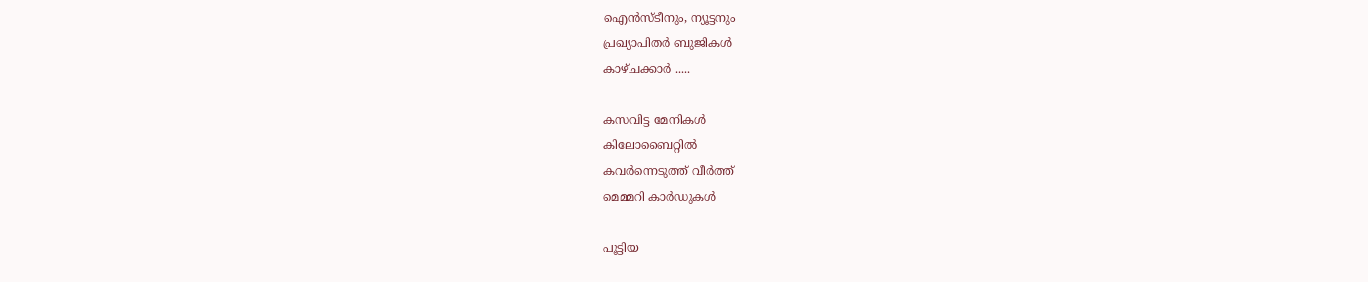ഐന്‍സ്ടീനും, ന്യൂട്ടനും
പ്രഖ്യാപിതര്‍ ബുജികള്‍
കാഴ്ചക്കാര്‍ .....

കസവിട്ട മേനികള്‍
കിലോബൈറ്റില്‍
കവര്‍ന്നെടുത്ത് വീര്‍ത്ത്
മെമ്മറി കാര്‍ഡുകള്‍

പൂട്ടിയ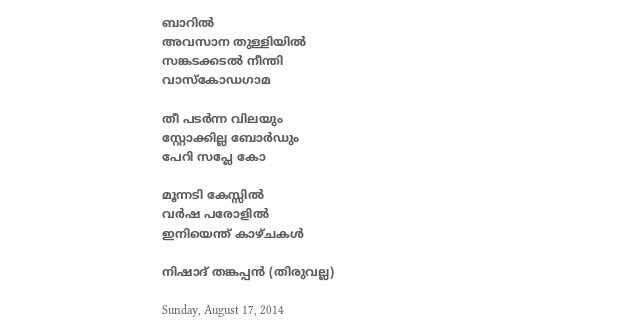ബാറില്‍
അവസാന തുള്ളിയില്‍
സങ്കടക്കടല്‍ നീന്തി
വാസ്കോഡഗാമ

തീ പടര്‍ന്ന വിലയും
സ്റ്റോക്കില്ല ബോര്‍ഡും
പേറി സപ്ലേ കോ

മൂന്നടി കേസ്സില്‍
വര്‍ഷ പരോളില്‍
ഇനിയെന്ത് കാഴ്ചകള്‍

നിഷാദ് തങ്കപ്പന്‍ (തിരുവല്ല)

Sunday, August 17, 2014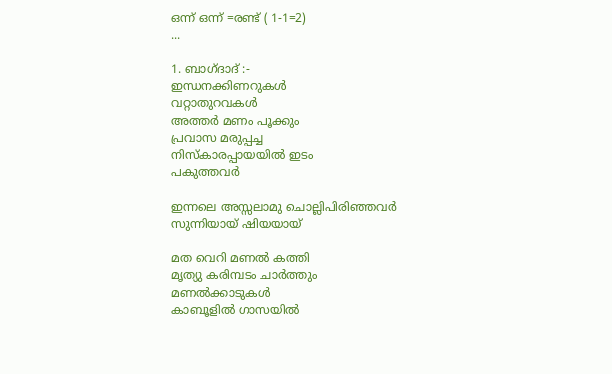ഒന്ന് ഒന്ന്‍ =രണ്ട് ( 1-1=2)
...

1. ബാഗ്ദാദ് :-
ഇന്ധനക്കിണറുകള്‍
വറ്റാതുറവകള്‍
അത്തര്‍ മണം പൂക്കും
പ്രവാസ മരുപ്പച്ച
നിസ്കാരപ്പായയില്‍ ഇടം
പകുത്തവര്‍

ഇന്നലെ അസ്സലാമു ചൊല്ലിപിരിഞ്ഞവര്‍
സുന്നിയായ് ഷിയയായ്

മത വെറി മണല്‍ കത്തി
മൃത്യു കരിമ്പടം ചാര്‍ത്തും
മണല്‍ക്കാടുകള്‍
കാബൂളില്‍ ഗാസയില്‍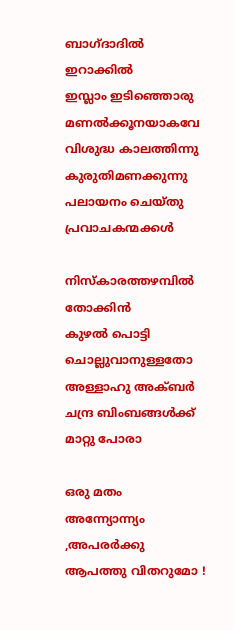ബാഗ്ദാദില്‍ ഇറാക്കില്‍
ഇസ്ലാം ഇടിഞ്ഞൊരു
മണല്‍ക്കൂനയാകവേ
വിശുദ്ധ കാലത്തിന്നു
കുരുതിമണക്കുന്നു
പലായനം ചെയ്തു
പ്രവാചകന്മക്കള്‍

നിസ്കാരത്തഴമ്പില്‍ തോക്കിന്‍
കുഴല്‍ പൊട്ടി
ചൊല്ലുവാനുള്ളതോ
അള്ളാഹു അക്ബര്‍
ചന്ദ്ര ബിംബങ്ങള്‍ക്ക് മാറ്റു പോരാ

ഒരു മതം അന്ന്യോന്ന്യം ,അപരര്‍ക്കു
ആപത്തു വിതറുമോ !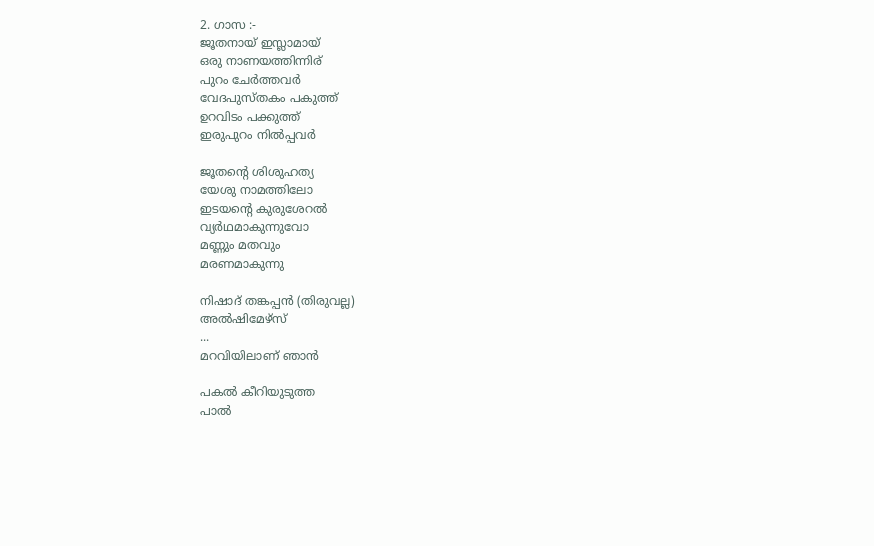2. ഗാസ :-
ജൂതനായ് ഇസ്ലാമായ്
ഒരു നാണയത്തിന്നിര്
പുറം ചേര്‍ത്തവര്‍
വേദപുസ്തകം പകുത്ത്
ഉറവിടം പക്കുത്ത്
ഇരുപുറം നില്‍പ്പവര്‍

ജൂതന്‍റെ ശിശുഹത്യ
യേശു നാമത്തിലോ
ഇടയന്‍റെ കുരുശേറല്‍
വ്യര്‍ഥമാകുന്നുവോ
മണ്ണും മതവും
മരണമാകുന്നു

നിഷാദ് തങ്കപ്പന്‍ (തിരുവല്ല)
അല്‍ഷിമേഴ്സ്
...
മറവിയിലാണ് ഞാന്‍

പകല്‍ കീറിയുടുത്ത
പാല്‍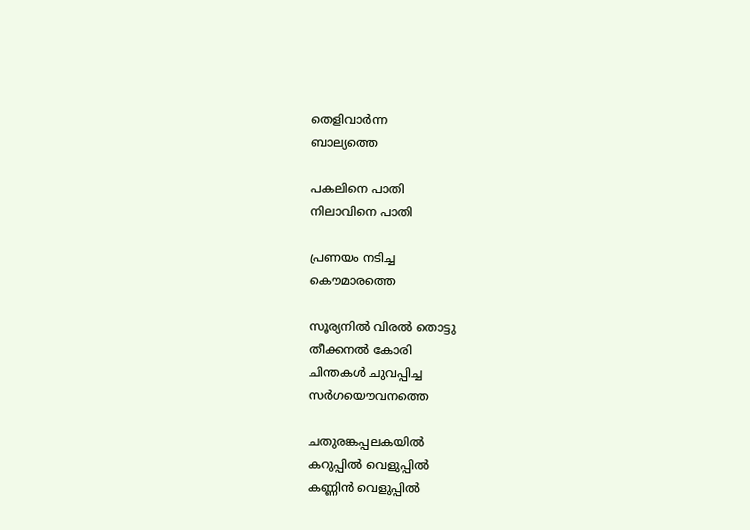തെളിവാര്‍ന്ന
ബാല്യത്തെ

പകലിനെ പാതി
നിലാവിനെ പാതി

പ്രണയം നടിച്ച
കൌമാരത്തെ

സൂര്യനില്‍ വിരല്‍ തൊട്ടു
തീക്കനല്‍ കോരി
ചിന്തകള്‍ ചുവപ്പിച്ച
സര്‍ഗയൌവനത്തെ

ചതുരങ്കപ്പലകയില്‍
കറുപ്പില്‍ വെളുപ്പില്‍
കണ്ണിന്‍ വെളുപ്പില്‍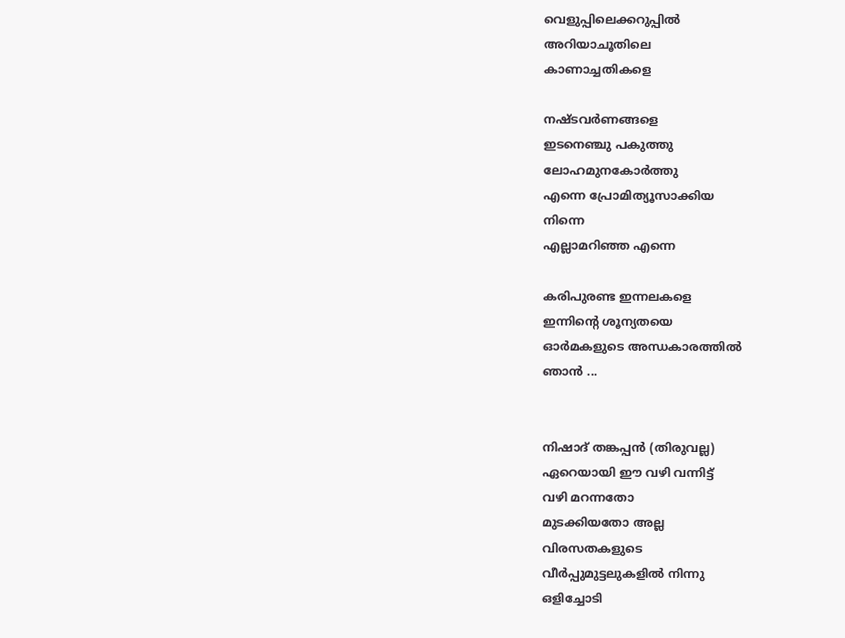വെളുപ്പിലെക്കറുപ്പില്‍
അറിയാചൂതിലെ
കാണാച്ചതികളെ

നഷ്ടവര്‍ണങ്ങളെ
ഇടനെഞ്ചു പകുത്തു
ലോഹമുനകോര്‍ത്തു
എന്നെ പ്രോമിത്യൂസാക്കിയ
നിന്നെ
എല്ലാമറിഞ്ഞ എന്നെ

കരിപുരണ്ട ഇന്നലകളെ
ഇന്നിന്‍റെ ശൂന്യതയെ
ഓര്‍മകളുടെ അന്ധകാരത്തില്‍
ഞാന്‍ ...


നിഷാദ് തങ്കപ്പന്‍ (തിരുവല്ല)
ഏറെയായി ഈ വഴി വന്നിട്ട്
വഴി മറന്നതോ
മുടക്കിയതോ അല്ല
വിരസതകളുടെ
വീര്‍പ്പുമുട്ടലുകളില്‍ നിന്നു
ഒളിച്ചോടി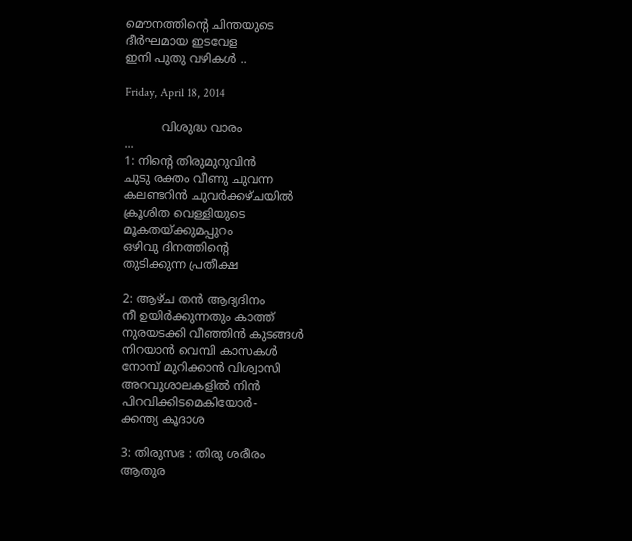മൌനത്തിന്‍റെ ചിന്തയുടെ
ദീര്‍ഘമായ ഇടവേള
ഇനി പുതു വഴികള്‍ ..

Friday, April 18, 2014

          വിശുദ്ധ വാരം
...
1: നിന്‍റെ തിരുമുറുവിന്‍
ചുടു രക്തം വീണു ചുവന്ന
കലണ്ടറിന്‍ ചുവര്‍ക്കഴ്ചയില്‍
ക്രൂശിത വെള്ളിയുടെ
മൂകതയ്ക്കുമപ്പുറം
ഒഴിവു ദിനത്തിന്‍റെ
തുടിക്കുന്ന പ്രതീക്ഷ

2: ആഴ്ച തന്‍ ആദ്യദിനം
നീ ഉയിര്‍ക്കുന്നതും കാത്ത്
നുരയടക്കി വീഞ്ഞിന്‍ കുടങ്ങള്‍
നിറയാന്‍ വെമ്പി കാസകള്‍
നോമ്പ് മുറിക്കാന്‍ വിശ്വാസി
അറവുശാലകളില്‍ നിന്‍
പിറവിക്കിടമെകിയോര്‍-
ക്കന്ത്യ കൂദാശ

3: തിരുസഭ : തിരു ശരീരം
ആതുര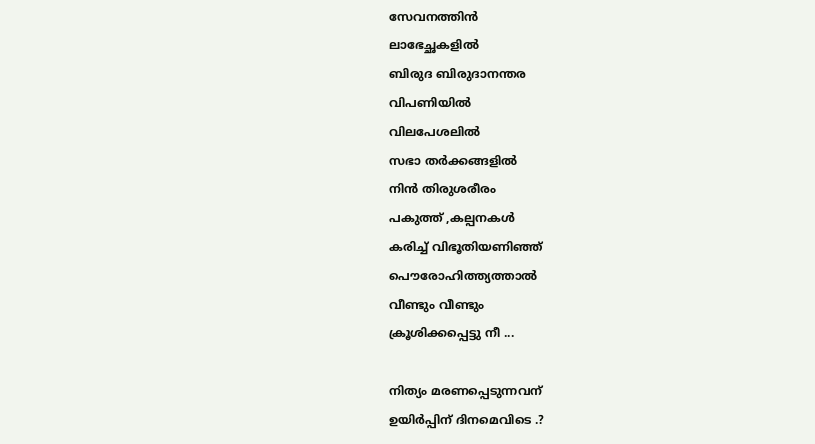സേവനത്തിന്‍
ലാഭേച്ഛകളില്‍
ബിരുദ ബിരുദാനന്തര
വിപണിയില്‍
വിലപേശലില്‍
സഭാ തര്‍ക്കങ്ങളില്‍
നിന്‍ തിരുശരീരം
പകുത്ത് ,കല്പനകള്‍
കരിച്ച് വിഭൂതിയണിഞ്ഞ്
പൌരോഹിത്ത്യത്താല്‍
വീണ്ടും വീണ്ടും
ക്രൂശിക്കപ്പെട്ടു നീ ...

നിത്യം മരണപ്പെടുന്നവന്
ഉയിര്‍പ്പിന് ദിനമെവിടെ .?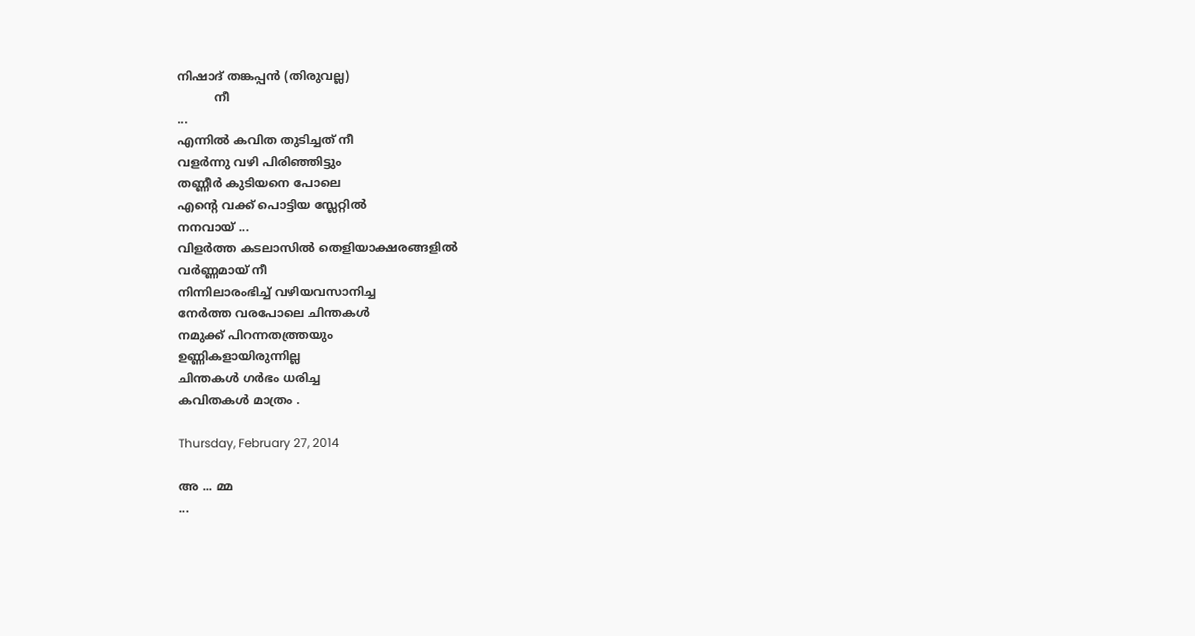നിഷാദ് തങ്കപ്പന്‍ (തിരുവല്ല)
          നീ
...
എന്നില്‍ കവിത തുടിച്ചത്‌ നീ
വളര്‍ന്നു വഴി പിരിഞ്ഞിട്ടും
തണ്ണീര്‍ കുടിയനെ പോലെ
എന്‍റെ വക്ക് പൊട്ടിയ സ്ലേറ്റില്‍
നനവായ് ...
വിളര്‍ത്ത കടലാസില്‍ തെളിയാക്ഷരങ്ങളില്‍
വര്‍ണ്ണമായ് നീ
നിന്നിലാരംഭിച്ച് വഴിയവസാനിച്ച
നേര്‍ത്ത വരപോലെ ചിന്തകള്‍
നമുക്ക് പിറന്നതത്ത്രയും
ഉണ്ണികളായിരുന്നില്ല
ചിന്തകള്‍ ഗര്‍ഭം ധരിച്ച
കവിതകള്‍ മാത്രം .

Thursday, February 27, 2014

അ ... മ്മ
...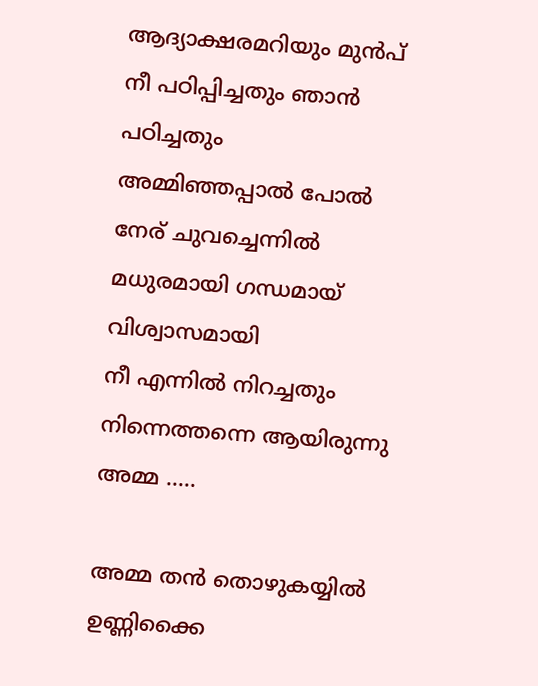ആദ്യാക്ഷരമറിയും മുന്‍പ്
നീ പഠിപ്പിച്ചതും ഞാന്‍ പഠിച്ചതും
അമ്മിഞ്ഞപ്പാല്‍ പോല്‍
നേര് ചുവച്ചെന്നില്‍
മധുരമായി ഗന്ധമായ്
വിശ്വാസമായി
നീ എന്നില്‍ നിറച്ചതും
നിന്നെത്തന്നെ ആയിരുന്നു
അമ്മ .....

അമ്മ തന്‍ തൊഴുകയ്യില്‍
ഉണ്ണിക്കൈ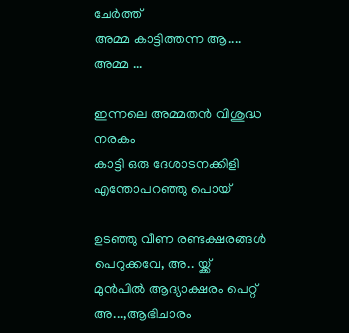ചേര്‍ത്ത്
അമ്മ കാട്ടിത്തന്ന ആ....
അമ്മ ...

ഇന്നലെ അമ്മതന്‍ വിശുദ്ധ നരകം
കാട്ടി ഒരു ദേശാടനക്കിളി
എന്തോപറഞ്ഞു പൊയ്

ഉടഞ്ഞു വീണ രണ്ടക്ഷരങ്ങള്‍
പെറുക്കവേ, അ.. യ്ക്ക്
മുന്‍പില്‍ ആദ്യാക്ഷരം പെറ്റ്
അ...,ആഭിചാരം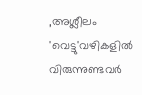,അശ്ലീലം
'വെട്ടു'വഴികളില്‍ വിരുന്നുണ്ടവര്‍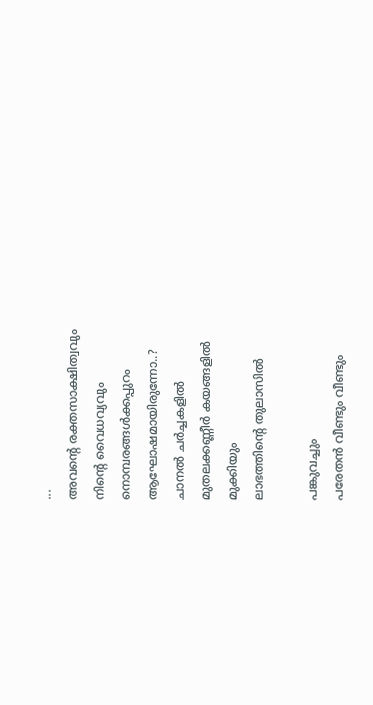...
അവന്‍റെ രക്തസാക്ഷിത്വവും
നിന്‍റെ വൈധവ്യവും
നൊമ്പരങ്ങള്‍ക്കപ്പുറം
ആഘോഷമായിരുന്നോ..?
ചാനല്‍ ചര്‍ച്ചകളില്‍
മുതലക്കണ്ണീര്‍ കയങ്ങളില്‍
മുക്കിയും
ലാഭത്തിന്റെ തുലാസില്‍

പങ്കുവച്ചും
പരേതന്‍ വീണ്ടും വീണ്ടും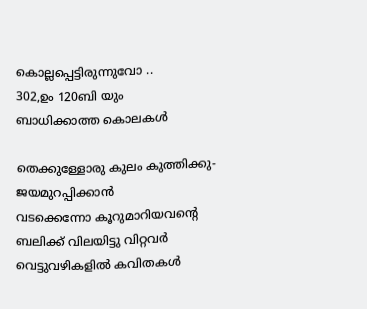കൊല്ലപ്പെട്ടിരുന്നുവോ ..
302,ഉം 120ബി യും
ബാധിക്കാത്ത കൊലകള്‍

തെക്കുള്ളോരു കുലം കുത്തിക്കു-
ജയമുറപ്പിക്കാന്‍
വടക്കെന്നോ കൂറുമാറിയവന്‍റെ
ബലിക്ക് വിലയിട്ടു വിറ്റവര്‍
വെട്ടുവഴികളില്‍ കവിതകള്‍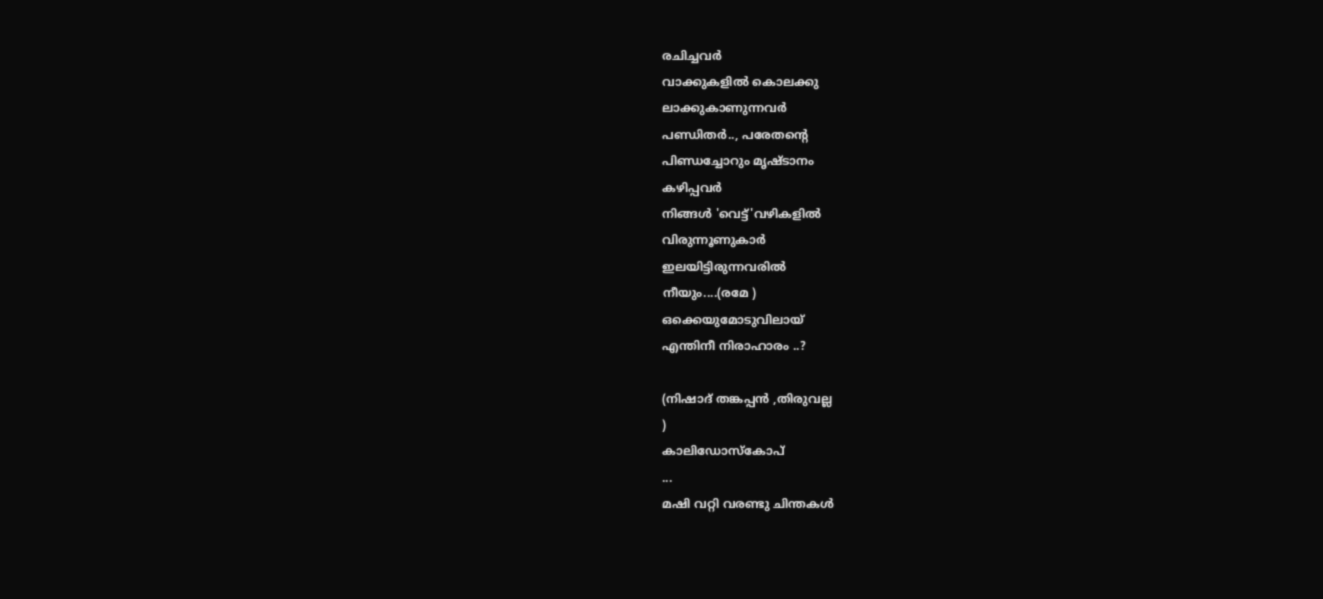രചിച്ചവര്‍
വാക്കുകളില്‍ കൊലക്കു
ലാക്കുകാണുന്നവര്‍
പണ്ഡിതര്‍.., പരേതന്‍റെ
പിണ്ഡച്ചോറും മൃഷ്ടാനം
കഴിപ്പവര്‍
നിങ്ങള്‍ 'വെട്ട്'വഴികളില്‍
വിരുന്നൂണുകാര്‍
ഇലയിട്ടിരുന്നവരില്‍
നീയും....(രമേ )
ഒക്കെയുമോടുവിലായ്
എന്തിനീ നിരാഹാരം ..?

(നിഷാദ് തങ്കപ്പന്‍ ,തിരുവല്ല
)
കാലിഡോസ്കോപ്
...
മഷി വറ്റി വരണ്ടു ചിന്തകള്‍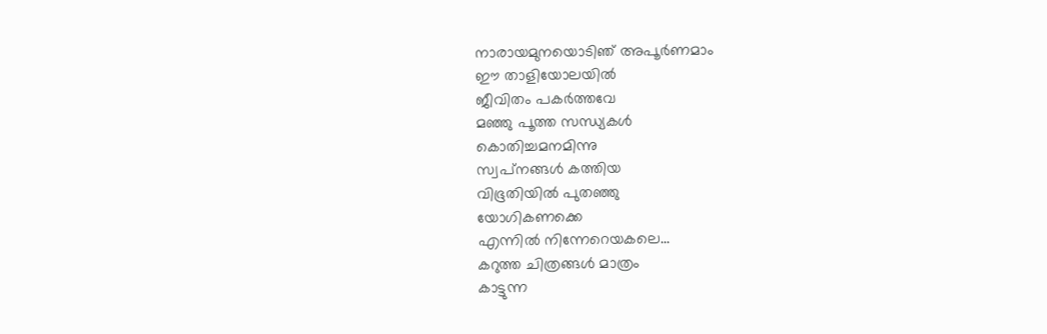നാരായമുനയൊടിഞ് അപൂര്‍ണമാം
ഈ താളിയോലയില്‍
ജീവിതം പകര്‍ത്തവേ
മഞ്ഞു പൂത്ത സന്ധ്യകള്‍
കൊതിച്ചമനമിന്നു
സ്വപ്‌നങ്ങള്‍ കത്തിയ
വിഭൂതിയില്‍ പുതഞ്ഞു
യോഗികണക്കെ
എന്നില്‍ നിന്നേറെയകലെ...
കറുത്ത ചിത്രങ്ങള്‍ മാത്രം
കാട്ടുന്ന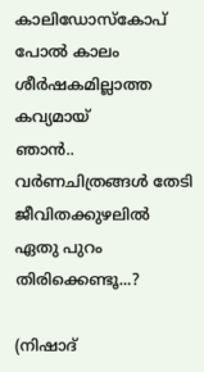കാലിഡോസ്കോപ്
പോല്‍ കാലം
ശീര്‍ഷകമില്ലാത്ത കവ്യമായ്
ഞാന്‍..
വര്‍ണചിത്രങ്ങള്‍ തേടി
ജീവിതക്കുഴലില്‍
ഏതു പുറം തിരിക്കെണ്ടൂ...?

(നിഷാദ്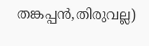തങ്കപ്പന്‍,തിരുവല്ല)